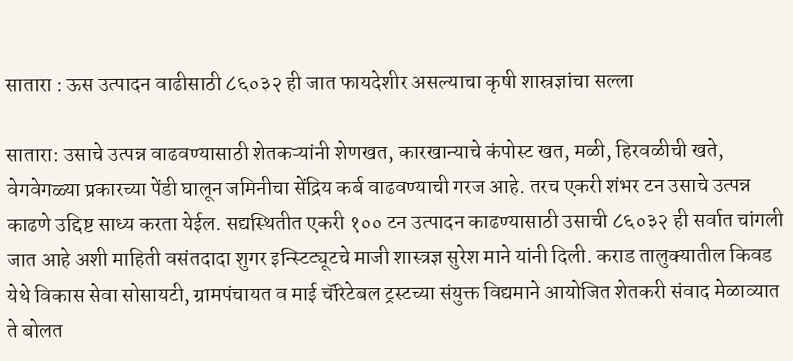सातारा : ऊस उत्पादन वाढीसाठी ८६०३२ ही जात फायदेशीर असल्याचा कृषी शास्रज्ञांचा सल्ला

सातारा: उसाचे उत्पन्न वाढवण्यासाठी शेतकऱ्यांनी शेणखत, कारखान्याचे कंपोस्ट खत, मळी, हिरवळीची खते, वेगवेगळ्या प्रकारच्या पेंडी घालून जमिनीचा सेंद्रिय कर्ब वाढवण्याची गरज आहे. तरच एकरी शंभर टन उसाचे उत्पन्न काढणे उद्दिष्ट साध्य करता येईल. सद्यस्थितीत एकरी १०० टन उत्पादन काढण्यासाठी उसाची ८६०३२ ही सर्वात चांगली जात आहे अशी माहिती वसंतदादा शुगर इन्स्टिट्यूटचे माजी शास्त्रज्ञ सुरेश माने यांनी दिली. कराड तालुक्यातील किवड येथे विकास सेवा सोसायटी, ग्रामपंचायत व माई चॅरिटेबल ट्रस्टच्या संयुक्त विद्यमाने आयोजित शेतकरी संवाद मेळाव्यात ते बोलत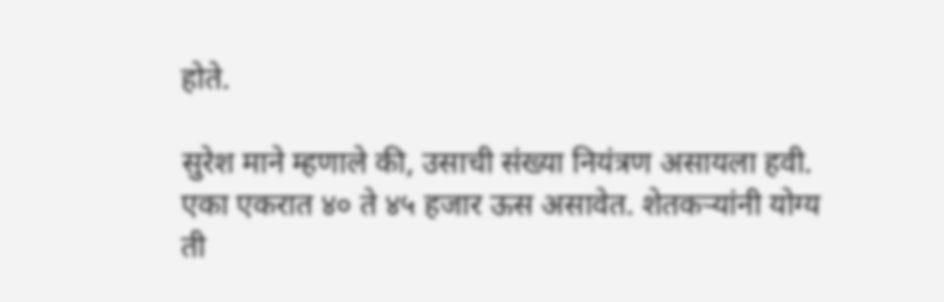होते.

सुरेश माने म्हणाले की, उसाची संख्या नियंत्रण असायला हवी. एका एकरात ४० ते ४५ हजार ऊस असावेत. शेतकऱ्यांनी योग्य ती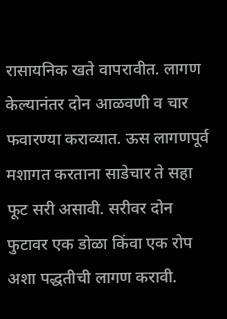रासायनिक खते वापरावीत. लागण केल्यानंतर दोन आळवणी व चार फवारण्या कराव्यात. ऊस लागणपूर्व मशागत करताना साडेचार ते सहा फूट सरी असावी. सरीवर दोन फुटावर एक डोळा किंवा एक रोप अशा पद्धतीची लागण करावी.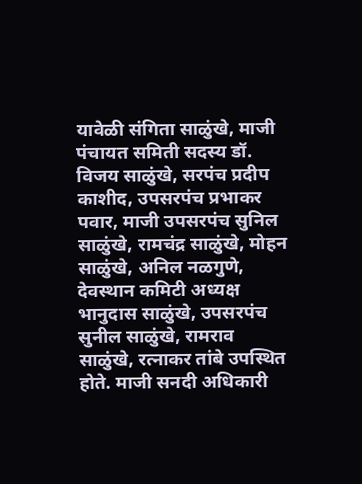यावेळी संगिता साळुंखे, माजी पंचायत समिती सदस्य डॉ. विजय साळुंखे, सरपंच प्रदीप काशीद, उपसरपंच प्रभाकर पवार, माजी उपसरपंच सुनिल साळुंखे, रामचंद्र साळुंखे, मोहन साळुंखे, अनिल नळगुणे, देवस्थान कमिटी अध्यक्ष भानुदास साळुंखे, उपसरपंच सुनील साळुंखे, रामराव साळुंखे, रत्नाकर तांबे उपस्थित होते. माजी सनदी अधिकारी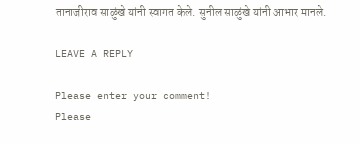तानाजीराव साळुंखे यांनी स्वागत केले. सुनील साळुंखे यांनी आभार मानले.

LEAVE A REPLY

Please enter your comment!
Please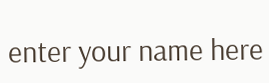enter your name here